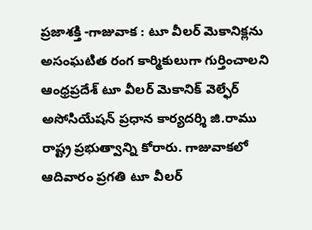ప్రజాశక్తి -గాజువాక : టూ వీలర్ మెకానిక్లను అసంఘటిత రంగ కార్మికులుగా గుర్తించాలని ఆంధ్రప్రదేశ్ టూ వీలర్ మెకానిక్ వెల్ఫేర్ అసోసియేషన్ ప్రధాన కార్యదర్శి జి.రాము రాష్ట్ర ప్రభుత్వాన్ని కోరారు. గాజువాకలో ఆదివారం ప్రగతి టూ వీలర్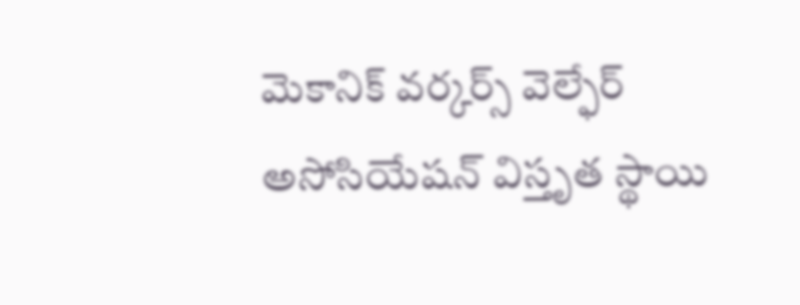మెకానిక్ వర్కర్స్ వెల్ఫేర్ అసోసియేషన్ విస్తృత స్థాయి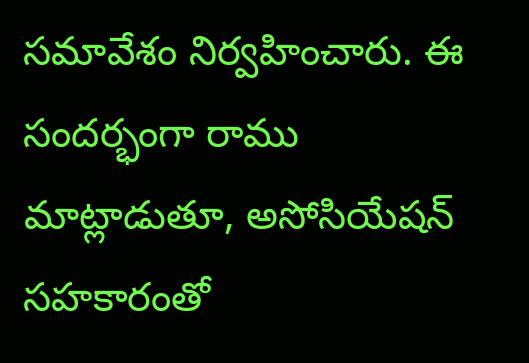సమావేశం నిర్వహించారు. ఈ సందర్భంగా రాము మాట్లాడుతూ, అసోసియేషన్ సహకారంతో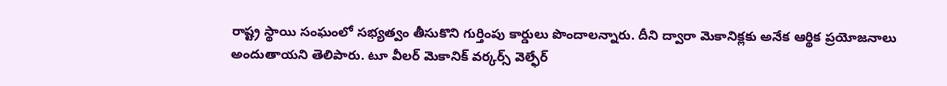రాష్ట్ర స్థాయి సంఘంలో సభ్యత్వం తీసుకొని గుర్తింపు కార్డులు పొందాలన్నారు. దీని ద్వారా మెకానిక్లకు అనేక ఆర్థిక ప్రయోజనాలు అందుతాయని తెలిపారు. టూ వీలర్ మెకానిక్ వర్కర్స్ వెల్ఫేర్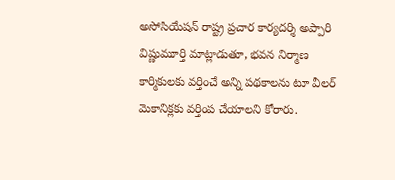అసోసియేషన్ రాష్ట్ర ప్రచార కార్యదర్శి అప్పారి విష్ణుమూర్తి మాట్లాడుతూ, భవన నిర్మాణ కార్మికులకు వర్తించే అన్ని పథకాలను టూ వీలర్ మెకానిక్లకు వర్తింప చేయాలని కోరారు.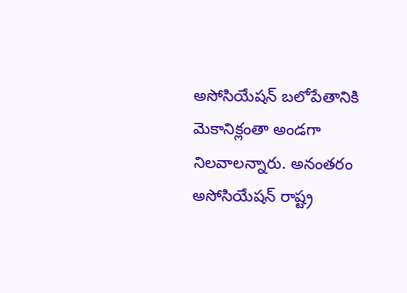అసోసియేషన్ బలోపేతానికి మెకానిక్లంతా అండగా నిలవాలన్నారు. అనంతరం అసోసియేషన్ రాష్ట్ర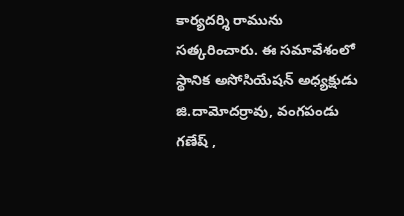కార్యదర్శి రామును సత్కరించారు. ఈ సమావేశంలో స్థానిక అసోసియేషన్ అధ్యక్షుడు జి.దామోదర్రావు, వంగపండు గణేష్ ,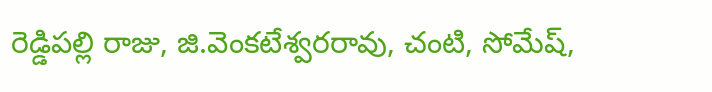రెడ్డిపల్లి రాజు, జి.వెంకటేశ్వరరావు, చంటి, సోమేష్,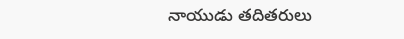నాయుడు తదితరులు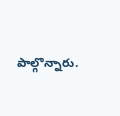పాల్గొన్నారు.